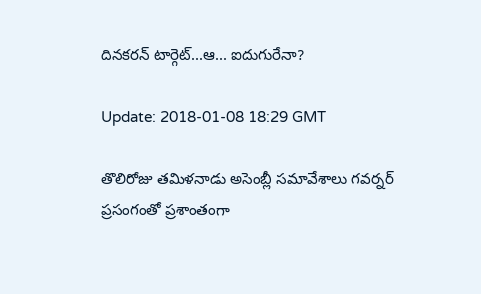దినకరన్ టార్గెట్...ఆ... ఐదుగురేనా?

Update: 2018-01-08 18:29 GMT

తొలిరోజు తమిళనాడు అసెంబ్లీ సమావేశాలు గవర్నర్ ప్రసంగంతో ప్రశాంతంగా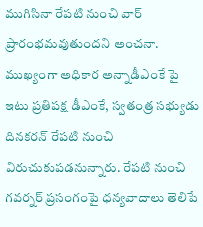ముగిసినా రేపటి నుంచి వార్ ప్రారంభమవుతుందని అంచనా. ముఖ్యంగా అధికార అన్నాడీఎంకే పై ఇటు ప్రతిపక్ష డీఎంకే, స్వతంత్ర సభ్యుడు దినకరన్ రేపటి నుంచి విరుచుకుపడనున్నారు. రేపటి నుంచి గవర్నర్ ప్రసంగంపై ధన్యవాదాలు తెలిపే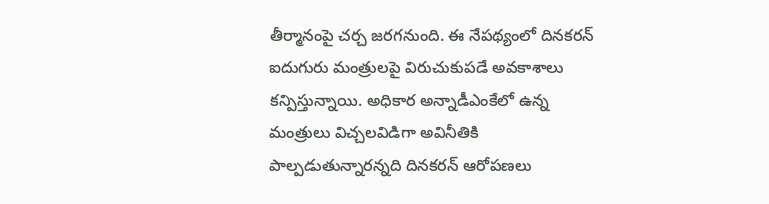తీర్మానంపై చర్చ జరగనుంది. ఈ నేపథ్యంలో దినకరన్ ఐదుగురు మంత్రులపై విరుచుకుపడే అవకాశాలు కన్పిస్తున్నాయి. అధికార అన్నాడీఎంకేలో ఉన్న మంత్రులు విచ్చలవిడిగా అవినీతికి పాల్పడుతున్నారన్నది దినకరన్ ఆరోపణలు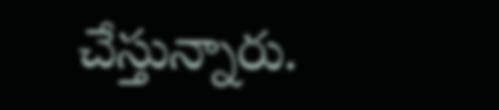చేస్తున్నారు.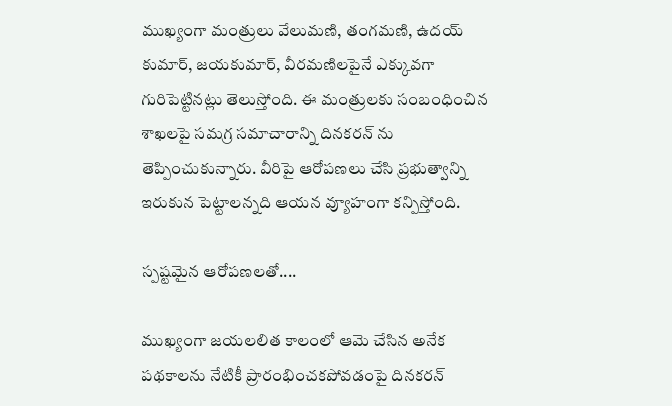ముఖ్యంగా మంత్రులు వేలుమణి, తంగమణి, ఉదయ్ కుమార్, జయకుమార్, వీరమణిలపైనే ఎక్కువగా గురిపెట్టినట్లు తెలుస్తోంది. ఈ మంత్రులకు సంబంధించిన శాఖలపై సమగ్ర సమాచారాన్ని దినకరన్ ను తెప్పించుకున్నారు. వీరిపై ఆరోపణలు చేసి ప్రభుత్వాన్ని ఇరుకున పెట్టాలన్నది ఆయన వ్యూహంగా కన్పిస్తోంది.

స్పష్టమైన ఆరోపణలతో....

ముఖ్యంగా జయలలిత కాలంలో ఆమె చేసిన అనేక పథకాలను నేటికీ ప్రారంభించకపోవడంపై దినకరన్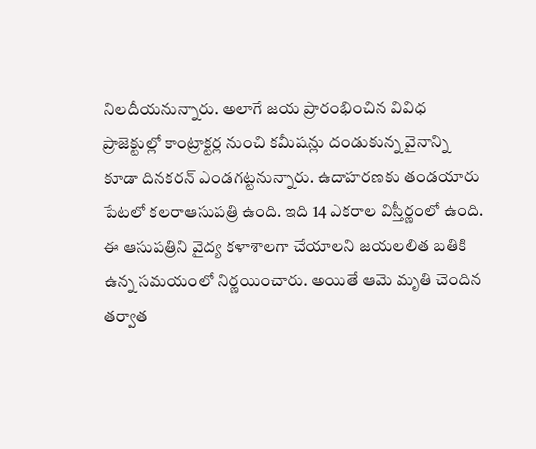నిలదీయనున్నారు. అలాగే జయ ప్రారంభించిన వివిధ ప్రాజెక్టుల్లో కాంట్రాక్టర్ల నుంచి కమీషన్లు దండుకున్న వైనాన్ని కూడా దినకరన్ ఎండగట్టనున్నారు. ఉదాహరణకు తండయారు పేటలో కలరాఆసుపత్రి ఉంది. ఇది 14 ఎకరాల విస్తీర్ణంలో ఉంది. ఈ ఆసుపత్రిని వైద్య కళాశాలగా చేయాలని జయలలిత బతికి ఉన్న సమయంలో నిర్ణయించారు. అయితే ఆమె మృతి చెందిన తర్వాత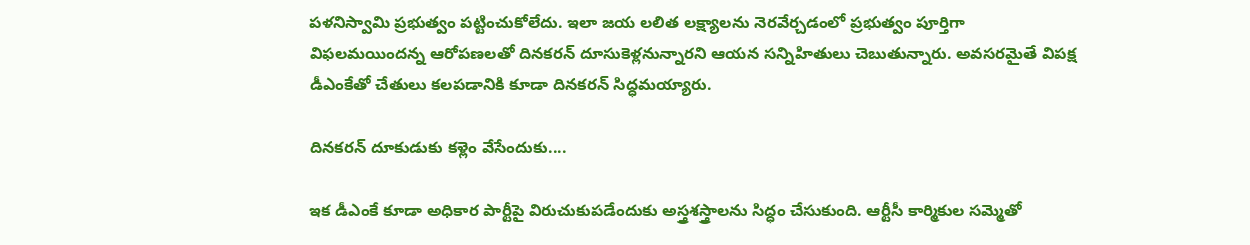పళనిస్వామి ప్రభుత్వం పట్టించుకోలేదు. ఇలా జయ లలిత లక్ష్యాలను నెరవేర్చడంలో ప్రభుత్వం పూర్తిగా విఫలమయిందన్న ఆరోపణలతో దినకరన్ దూసుకెళ్లనున్నారని ఆయన సన్నిహితులు చెబుతున్నారు. అవసరమైతే విపక్ష డీఎంకేతో చేతులు కలపడానికి కూడా దినకరన్ సిద్ధమయ్యారు.

దినకరన్ దూకుడుకు కళ్లెం వేసేందుకు....

ఇక డీఎంకే కూడా అధికార పార్టీపై విరుచుకుపడేందుకు అస్త్రశస్త్రాలను సిద్ధం చేసుకుంది. ఆర్టీసీ కార్మికుల సమ్మెతో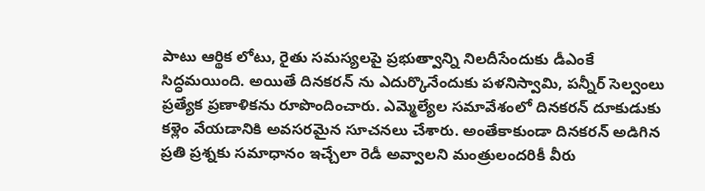పాటు ఆర్థిక లోటు, రైతు సమస్యలపై ప్రభుత్వాన్ని నిలదీసేందుకు డీఎంకే సిద్ధమయింది. అయితే దినకరన్ ను ఎదుర్కొనేందుకు పళనిస్వామి, పన్నీర్ సెల్వంలు ప్రత్యేక ప్రణాళికను రూపొందించారు. ఎమ్మెల్యేల సమావేశంలో దినకరన్ దూకుడుకు కళ్లెం వేయడానికి అవసరమైన సూచనలు చేశారు. అంతేకాకుండా దినకరన్ అడిగిన ప్రతి ప్రశ్నకు సమాధానం ఇచ్చేలా రెడీ అవ్వాలని మంత్రులందరికీ వీరు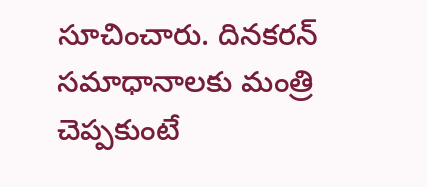సూచించారు. దినకరన్ సమాధానాలకు మంత్రి చెప్పకుంటే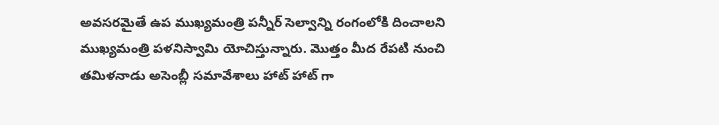అవసరమైతే ఉప ముఖ్యమంత్రి పన్నీర్ సెల్వాన్ని రంగంలోకి దించాలని ముఖ్యమంత్రి పళనిస్వామి యోచిస్తున్నారు. మొత్తం మీద రేపటి నుంచి తమిళనాడు అసెంబ్లీ సమావేశాలు హాట్ హాట్ గా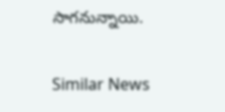సాగనున్నాయి.

Similar News